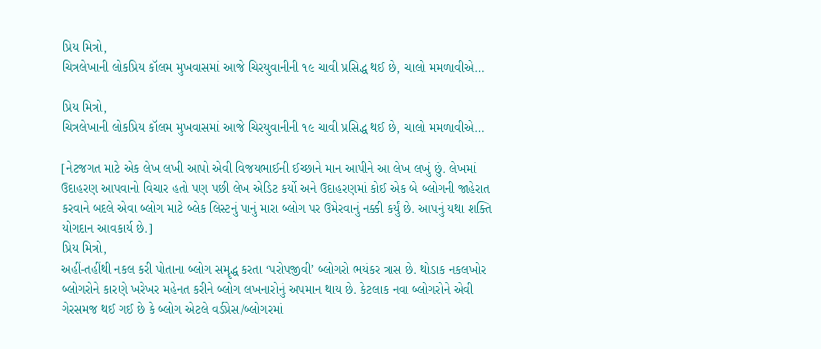પ્રિય મિત્રો,
ચિત્રલેખાની લોકપ્રિય કૉલમ મુખવાસમાં આજે ચિરયુવાનીની ૧૯ ચાવી પ્રસિદ્ધ થઈ છે, ચાલો મમળાવીએ…

પ્રિય મિત્રો,
ચિત્રલેખાની લોકપ્રિય કૉલમ મુખવાસમાં આજે ચિરયુવાનીની ૧૯ ચાવી પ્રસિદ્ધ થઈ છે, ચાલો મમળાવીએ…

[નેટજગત માટે એક લેખ લખી આપો એવી વિજયભાઈની ઈચ્છાને માન આપીને આ લેખ લખું છું. લેખમાં ઉદાહરણ આપવાનો વિચાર હતો પણ પછી લેખ એડિટ કર્યો અને ઉદાહરણમાં કોઈ એક બે બ્લોગની જાહેરાત કરવાને બદલે એવા બ્લોગ માટે બ્લેક લિસ્ટનું પાનું મારા બ્લોગ પર ઉમેરવાનું નક્કી કર્યું છે. આપનું યથા શક્તિ યોગદાન આવકાર્ય છે.]
પ્રિય મિત્રો,
અહીં-તહીંથી નકલ કરી પોતાના બ્લોગ સમૄદ્ધ કરતા ‘પરોપજીવી’ બ્લોગરો ભયંકર ત્રાસ છે. થોડાક નકલખોર બ્લોગરોને કારણે ખરેખર મહેનત કરીને બ્લોગ લખનારોનું અપમાન થાય છે. કેટલાક નવા બ્લોગરોને એવી ગેરસમજ થઈ ગઈ છે કે બ્લોગ એટલે વર્ડપ્રેસ/બ્લોગરમાં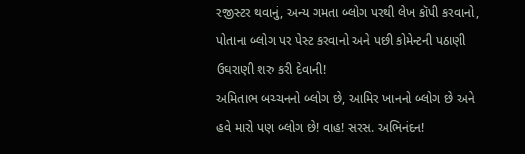રજીસ્ટર થવાનું, અન્ય ગમતા બ્લોગ પરથી લેખ કૉપી કરવાનો, પોતાના બ્લોગ પર પેસ્ટ કરવાનો અને પછી કોમેન્ટની પઠાણી ઉઘરાણી શરુ કરી દેવાની!
અમિતાભ બચ્ચનનો બ્લોગ છે, આમિર ખાનનો બ્લોગ છે અને હવે મારો પણ બ્લોગ છે! વાહ! સરસ. અભિનંદન!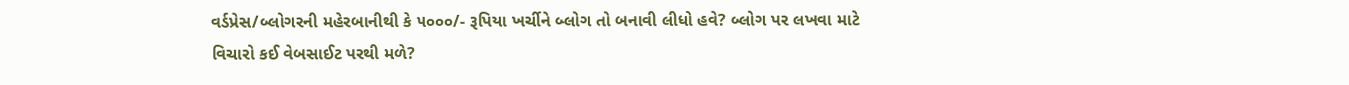વર્ડપ્રેસ/બ્લોગરની મહેરબાનીથી કે ૫૦૦૦/- રૂપિયા ખર્ચીને બ્લોગ તો બનાવી લીધો હવે? બ્લોગ પર લખવા માટે વિચારો કઈ વેબસાઈટ પરથી મળે?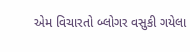એમ વિચારતો બ્લોગર વસુકી ગયેલા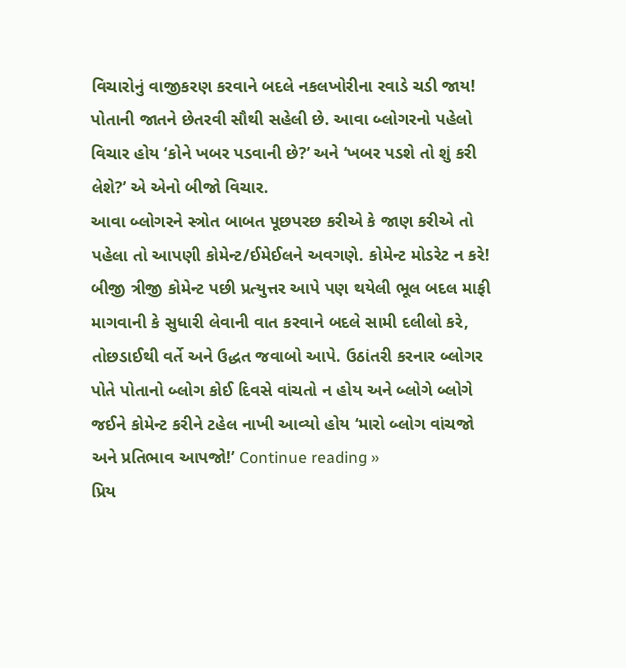વિચારોનું વાજીકરણ કરવાને બદલે નકલખોરીના રવાડે ચડી જાય! પોતાની જાતને છેતરવી સૌથી સહેલી છે. આવા બ્લોગરનો પહેલો વિચાર હોય ‘કોને ખબર પડવાની છે?’ અને ‘ખબર પડશે તો શું કરી લેશે?’ એ એનો બીજો વિચાર.
આવા બ્લોગરને સ્ત્રોત બાબત પૂછપરછ કરીએ કે જાણ કરીએ તો પહેલા તો આપણી કોમેન્ટ/ઈમેઈલને અવગણે. કોમેન્ટ મોડરેટ ન કરે! બીજી ત્રીજી કોમેન્ટ પછી પ્રત્યુત્તર આપે પણ થયેલી ભૂલ બદલ માફી માગવાની કે સુધારી લેવાની વાત કરવાને બદલે સામી દલીલો કરે, તોછડાઈથી વર્તે અને ઉદ્ધત જવાબો આપે. ઉઠાંતરી કરનાર બ્લોગર પોતે પોતાનો બ્લોગ કોઈ દિવસે વાંચતો ન હોય અને બ્લોગે બ્લોગે જઈને કોમેન્ટ કરીને ટહેલ નાખી આવ્યો હોય ‘મારો બ્લોગ વાંચજો અને પ્રતિભાવ આપજો!’ Continue reading »
પ્રિય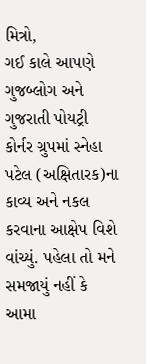મિત્રો,
ગઈ કાલે આપણે ગુજબ્લોગ અને ગુજરાતી પોયટ્રી કોર્નર ગ્રુપમાં સ્નેહા પટેલ (અક્ષિતારક)ના કાવ્ય અને નકલ કરવાના આક્ષેપ વિશે વાંચ્યું. પહેલા તો મને સમજાયું નહીં કે આમા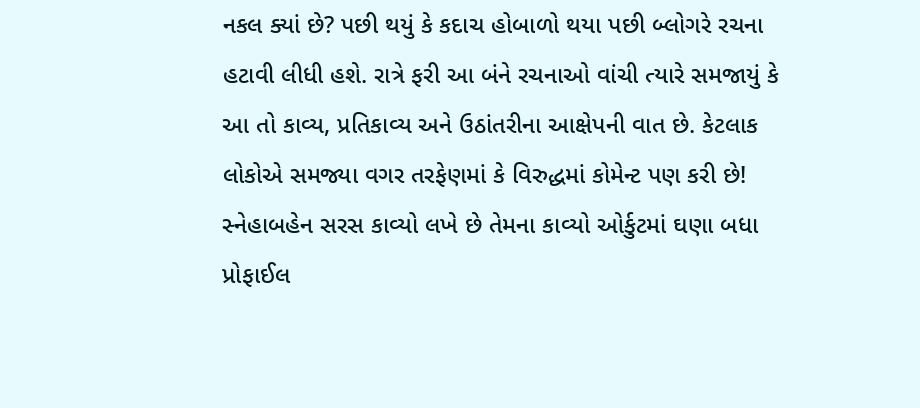નકલ ક્યાં છે? પછી થયું કે કદાચ હોબાળો થયા પછી બ્લોગરે રચના હટાવી લીધી હશે. રાત્રે ફરી આ બંને રચનાઓ વાંચી ત્યારે સમજાયું કે આ તો કાવ્ય, પ્રતિકાવ્ય અને ઉઠાંતરીના આક્ષેપની વાત છે. કેટલાક લોકોએ સમજ્યા વગર તરફેણમાં કે વિરુદ્ધમાં કોમેન્ટ પણ કરી છે!
સ્નેહાબહેન સરસ કાવ્યો લખે છે તેમના કાવ્યો ઓર્કુટમાં ઘણા બધા પ્રોફાઈલ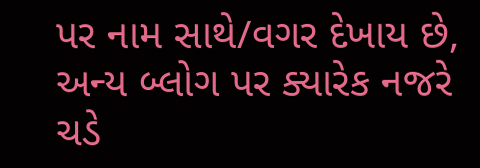પર નામ સાથે/વગર દેખાય છે, અન્ય બ્લોગ પર ક્યારેક નજરે ચડે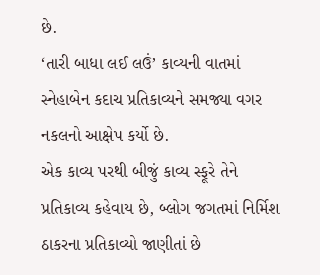છે.
‘તારી બાધા લઈ લઉં’ કાવ્યની વાતમાં સ્નેહાબેન કદાચ પ્રતિકાવ્યને સમજ્યા વગર નકલનો આક્ષેપ કર્યો છે.
એક કાવ્ય પરથી બીજું કાવ્ય સ્ફૂરે તેને પ્રતિકાવ્ય કહેવાય છે, બ્લોગ જગતમાં નિર્મિશ ઠાકરના પ્રતિકાવ્યો જાણીતાં છે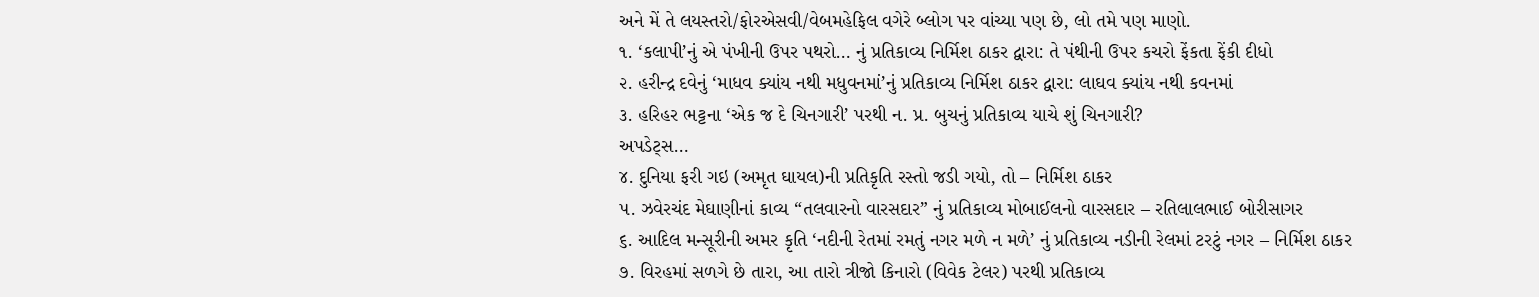અને મેં તે લયસ્તરો/ફોરએસવી/વેબમહેફિલ વગેરે બ્લોગ પર વાંચ્યા પણ છે, લો તમે પણ માણો.
૧. ‘કલાપી’નું એ પંખીની ઉપર પથરો… નું પ્રતિકાવ્ય નિર્મિશ ઠાકર દ્વારા: તે પંથીની ઉપર કચરો ફેંકતા ફેંકી દીધો
૨. હરીન્દ્ર દવેનું ‘માધવ ક્યાંય નથી મધુવનમાં’નું પ્રતિકાવ્ય નિર્મિશ ઠાકર દ્વારા: લાઘવ ક્યાંય નથી કવનમાં
૩. હરિહર ભટ્ટના ‘એક જ દે ચિનગારી’ પરથી ન. પ્ર. બુચનું પ્રતિકાવ્ય યાચે શું ચિનગારી?
અપડેટ્સ…
૪. દુનિયા ફરી ગઇ (અમૃત ઘાયલ)ની પ્રતિકૃતિ રસ્તો જડી ગયો, તો – નિર્મિશ ઠાકર
૫. ઝવેરચંદ મેઘાણીનાં કાવ્ય “તલવારનો વારસદાર” નું પ્રતિકાવ્ય મોબાઈલનો વારસદાર – રતિલાલભાઈ બોરીસાગર
૬. આદિલ મન્સૂરીની અમર કૃતિ ‘નદીની રેતમાં રમતું નગર મળે ન મળે’ નું પ્રતિકાવ્ય નડીની રેલમાં ટરટું નગર – નિર્મિશ ઠાકર
૭. વિરહમાં સળગે છે તારા, આ તારો ત્રીજો કિનારો (વિવેક ટેલર) પરથી પ્રતિકાવ્ય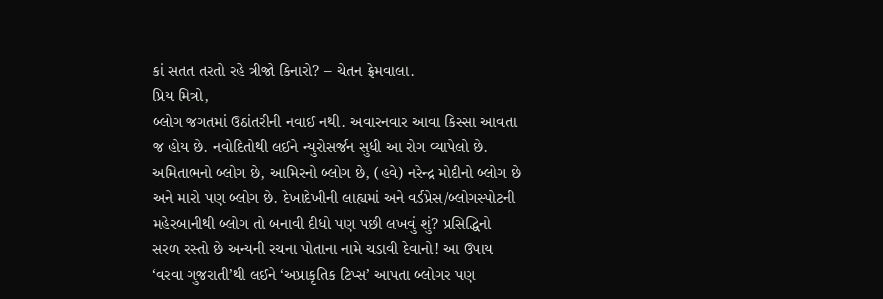કાં સતત તરતો રહે ત્રીજો કિનારો? – ચેતન ફ્રેમવાલા.
પ્રિય મિત્રો,
બ્લોગ જગતમાં ઉઠાંતરીની નવાઈ નથી. અવારનવાર આવા કિસ્સા આવતા જ હોય છે. નવોદિતોથી લઈને ન્યુરોસર્જન સુધી આ રોગ વ્યાપેલો છે. અમિતાભનો બ્લોગ છે, આમિરનો બ્લોગ છે, (હવે) નરેન્દ્ર મોદીનો બ્લોગ છે અને મારો પણ બ્લોગ છે. દેખાદેખીની લાહ્યમાં અને વર્ડપ્રેસ/બ્લોગસ્પોટની મહેરબાનીથી બ્લોગ તો બનાવી દીધો પણ પછી લખવું શું? પ્રસિદ્ધિનો સરળ રસ્તો છે અન્યની રચના પોતાના નામે ચડાવી દેવાનો! આ ઉપાય ‘વરવા ગુજરાતી’થી લઈને ‘અપ્રાકૃતિક ટિપ્સ’ આપતા બ્લોગર પણ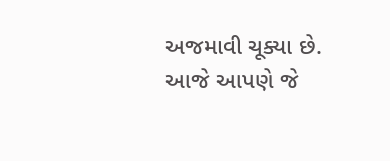અજમાવી ચૂક્યા છે.
આજે આપણે જે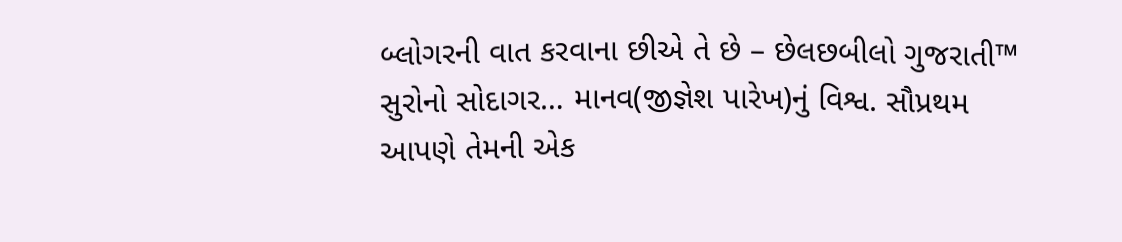બ્લોગરની વાત કરવાના છીએ તે છે – છેલછબીલો ગુજરાતી™ સુરોનો સોદાગર… માનવ(જીજ્ઞેશ પારેખ)નું વિશ્વ. સૌપ્રથમ આપણે તેમની એક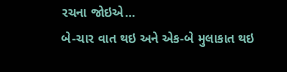રચના જોઇએ…
બે-ચાર વાત થઇ અને એક-બે મુલાકાત થઇ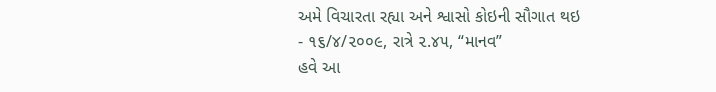અમે વિચારતા રહ્યા અને શ્વાસો કોઇની સૌગાત થઇ
- ૧૬/૪/૨૦૦૯, રાત્રે ૨.૪૫, “માનવ”
હવે આ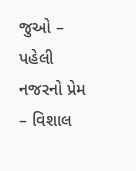જુઓ – પહેલી નજરનો પ્રેમ – વિશાલ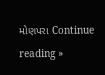મોણપરા Continue reading »